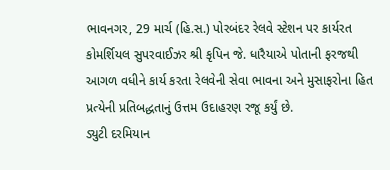ભાવનગર, 29 માર્ચ (હિ.સ.) પોરબંદર રેલવે સ્ટેશન પર કાર્યરત કોમર્શિયલ સુપરવાઈઝર શ્રી કૃપિન જે. ધારૈયાએ પોતાની ફરજથી આગળ વધીને કાર્ય કરતા રેલવેની સેવા ભાવના અને મુસાફરોના હિત પ્રત્યેની પ્રતિબદ્ધતાનું ઉત્તમ ઉદાહરણ રજૂ કર્યું છે.
ડ્યુટી દરમિયાન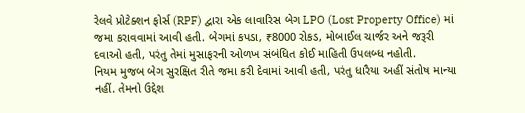રેલવે પ્રોટેક્શન ફોર્સ (RPF) દ્વારા એક લાવારિસ બેગ LPO (Lost Property Office) માં જમા કરાવવામાં આવી હતી. બેગમાં કપડા, ₹8000 રોકડ, મોબાઈલ ચાર્જર અને જરૂરી દવાઓ હતી, પરંતુ તેમાં મુસાફરની ઓળખ સંબંધિત કોઈ માહિતી ઉપલબ્ધ નહોતી.
નિયમ મુજબ બેગ સુરક્ષિત રીતે જમા કરી દેવામાં આવી હતી, પરંતુ ધારૈયા અહીં સંતોષ માન્યા નહીં. તેમનો ઉદ્દેશ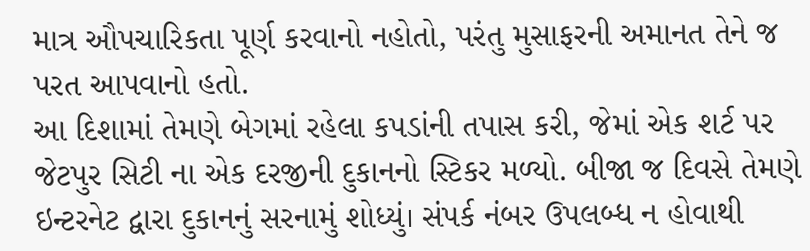માત્ર ઔપચારિકતા પૂર્ણ કરવાનો નહોતો, પરંતુ મુસાફરની અમાનત તેને જ પરત આપવાનો હતો.
આ દિશામાં તેમણે બેગમાં રહેલા કપડાંની તપાસ કરી, જેમાં એક શર્ટ પર જેટપુર સિટી ના એક દરજીની દુકાનનો સ્ટિકર મળ્યો. બીજા જ દિવસે તેમણે ઇન્ટરનેટ દ્વારા દુકાનનું સરનામું શોધ્યું। સંપર્ક નંબર ઉપલબ્ધ ન હોવાથી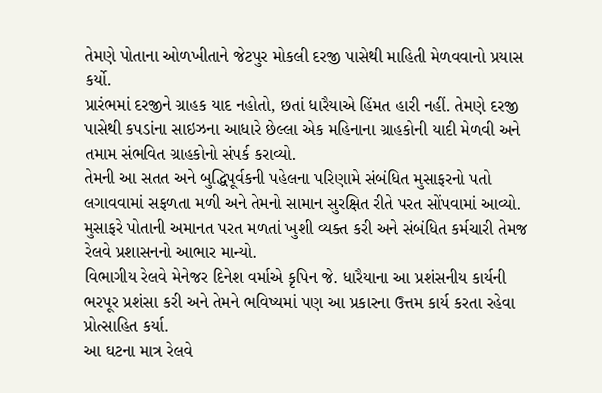તેમણે પોતાના ઓળખીતાને જેટપુર મોકલી દરજી પાસેથી માહિતી મેળવવાનો પ્રયાસ કર્યો.
પ્રારંભમાં દરજીને ગ્રાહક યાદ નહોતો, છતાં ધારૈયાએ હિંમત હારી નહીં. તેમણે દરજી પાસેથી કપડાંના સાઇઝના આધારે છેલ્લા એક મહિનાના ગ્રાહકોની યાદી મેળવી અને તમામ સંભવિત ગ્રાહકોનો સંપર્ક કરાવ્યો.
તેમની આ સતત અને બુદ્ધિપૂર્વકની પહેલના પરિણામે સંબંધિત મુસાફરનો પતો લગાવવામાં સફળતા મળી અને તેમનો સામાન સુરક્ષિત રીતે પરત સોંપવામાં આવ્યો. મુસાફરે પોતાની અમાનત પરત મળતાં ખુશી વ્યક્ત કરી અને સંબંધિત કર્મચારી તેમજ રેલવે પ્રશાસનનો આભાર માન્યો.
વિભાગીય રેલવે મેનેજર દિનેશ વર્માએ કૃપિન જે. ધારૈયાના આ પ્રશંસનીય કાર્યની ભરપૂર પ્રશંસા કરી અને તેમને ભવિષ્યમાં પણ આ પ્રકારના ઉત્તમ કાર્ય કરતા રહેવા પ્રોત્સાહિત કર્યા.
આ ઘટના માત્ર રેલવે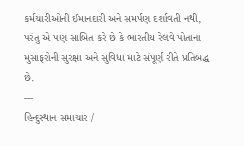કર્મચારીઓની ઈમાનદારી અને સમર્પણ દર્શાવતી નથી, પરંતુ એ પણ સાબિત કરે છે કે ભારતીય રેલવે પોતાના મુસાફરોની સુરક્ષા અને સુવિધા માટે સંપૂર્ણ રીતે પ્રતિબદ્ધ છે.
---
હિન્દુસ્થાન સમાચાર /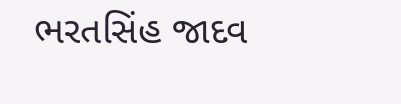ભરતસિંહ જાદવ